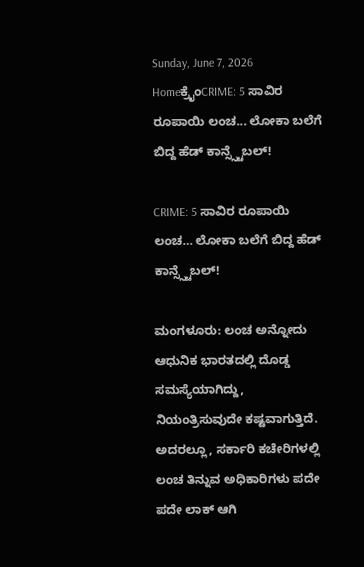Sunday, June 7, 2026
Homeಕ್ರೈಂCRIME: 5 ಸಾವಿರ ರೂಪಾಯಿ ಲಂಚ... ಲೋಕಾ ಬಲೆಗೆ ಬಿದ್ದ ಹೆಡ್ ಕಾನ್ಸ್ಸ್ಟೆಬಲ್!

CRIME: 5 ಸಾವಿರ ರೂಪಾಯಿ ಲಂಚ… ಲೋಕಾ ಬಲೆಗೆ ಬಿದ್ದ ಹೆಡ್ ಕಾನ್ಸ್ಸ್ಟೆಬಲ್!

ಮಂಗಳೂರು: ಲಂಚ ಅನ್ನೋದು ಆಧುನಿಕ ಭಾರತದಲ್ಲಿ ದೊಡ್ಡ ಸಮಸ್ಯೆಯಾಗಿದ್ದು, ನಿಯಂತ್ರಿಸುವುದೇ ಕಷ್ಟವಾಗುತ್ತಿದೆ. ಅದರಲ್ಲೂ, ಸರ್ಕಾರಿ ಕಚೇರಿಗಳಲ್ಲಿ ಲಂಚ ತಿನ್ನುವ ಅಧಿಕಾರಿಗಳು ಪದೇ ಪದೇ ಲಾಕ್ ಆಗಿ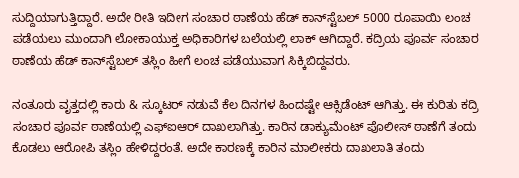ಸುದ್ದಿಯಾಗುತ್ತಿದ್ದಾರೆ. ಅದೇ ರೀತಿ ಇದೀಗ ಸಂಚಾರ ಠಾಣೆಯ ಹೆಡ್‌ ಕಾನ್‌ಸ್ಟೆಬಲ್‌ 5000 ರೂಪಾಯಿ ಲಂಚ ಪಡೆಯಲು ಮುಂದಾಗಿ ಲೋಕಾಯುಕ್ತ ಅಧಿಕಾರಿಗಳ ಬಲೆಯಲ್ಲಿ ಲಾಕ್ ಆಗಿದ್ದಾರೆ. ಕದ್ರಿಯ ಪೂರ್ವ ಸಂಚಾರ ಠಾಣೆಯ ಹೆಡ್‌ ಕಾನ್‌ಸ್ಟೆಬಲ್‌ ತಸ್ಲಿಂ ಹೀಗೆ ಲಂಚ ಪಡೆಯುವಾಗ ಸಿಕ್ಕಿಬಿದ್ದವರು.

ನಂತೂರು ವೃತ್ತದಲ್ಲಿ ಕಾರು & ಸ್ಕೂಟರ್ ನಡುವೆ ಕೆಲ ದಿನಗಳ ಹಿಂದಷ್ಟೇ ಆಕ್ಸಿಡೆಂಟ್ ಆಗಿತ್ತು. ಈ ಕುರಿತು ಕದ್ರಿ ಸಂಚಾರ ಪೂರ್ವ ಠಾಣೆಯಲ್ಲಿ ಎಫ್‌ಐಆ‌ರ್ ದಾಖಲಾಗಿತ್ತು. ಕಾರಿನ ಡಾಕ್ಯುಮೆಂಟ್ ಪೊಲೀಸ್ ಠಾಣೆಗೆ ತಂದು ಕೊಡಲು ಆರೋಪಿ ತಸ್ಲಿಂ ಹೇಳಿದ್ದರಂತೆ. ಅದೇ ಕಾರಣಕ್ಕೆ ಕಾರಿನ ಮಾಲೀಕರು ದಾಖಲಾತಿ ತಂದು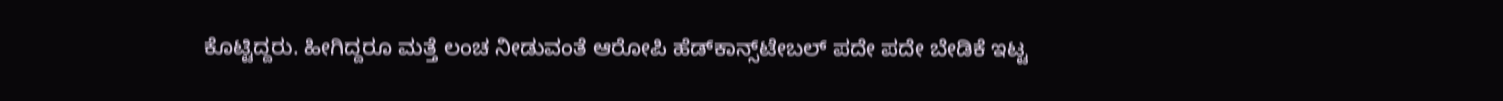ಕೊಟ್ಟಿದ್ದರು. ಹೀಗಿದ್ದರೂ ಮತ್ತೆ ಲಂಚ ನೀಡುವಂತೆ ಆರೋಪಿ ಹೆಡ್‌ಕಾನ್ಸ್‌ಟೇಬಲ್ ಪದೇ ಪದೇ ಬೇಡಿಕೆ ಇಟ್ಟ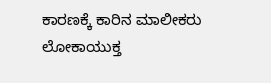ಕಾರಣಕ್ಕೆ ಕಾರಿನ ಮಾಲೀಕರು ಲೋಕಾಯುಕ್ತ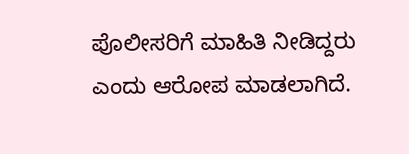ಪೊಲೀಸರಿಗೆ ಮಾಹಿತಿ ನೀಡಿದ್ದರು ಎಂದು ಆರೋಪ ಮಾಡಲಾಗಿದೆ.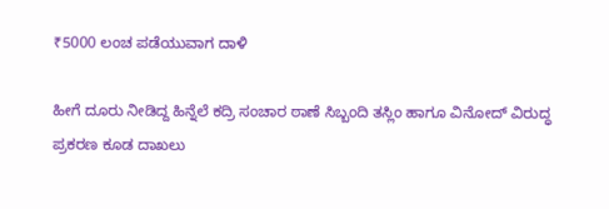₹5000 ಲಂಚ ಪಡೆಯುವಾಗ ದಾಳಿ

ಹೀಗೆ ದೂರು ನೀಡಿದ್ದ ಹಿನ್ನೆಲೆ ಕದ್ರಿ ಸಂಚಾರ ಠಾಣೆ ಸಿಬ್ಬಂದಿ ತಸ್ಲಿಂ ಹಾಗೂ ವಿನೋದ್ ವಿರುದ್ಧ ಪ್ರಕರಣ ಕೂಡ ದಾಖಲು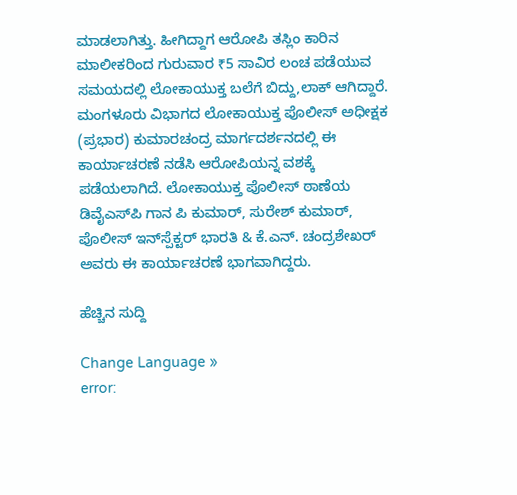ಮಾಡಲಾಗಿತ್ತು. ಹೀಗಿದ್ದಾಗ ಆರೋಪಿ ತಸ್ಲಿಂ ಕಾರಿನ ಮಾಲೀಕರಿಂದ ಗುರುವಾರ ₹5 ಸಾವಿರ ಲಂಚ ಪಡೆಯುವ ಸಮಯದಲ್ಲಿ ಲೋಕಾಯುಕ್ತ ಬಲೆಗೆ ಬಿದ್ದು,ಲಾಕ್ ಆಗಿದ್ದಾರೆ. ಮಂಗಳೂರು ವಿಭಾಗದ ಲೋಕಾಯುಕ್ತ ಪೊಲೀಸ್ ಅಧೀಕ್ಷಕ (ಪ್ರಭಾರ) ಕುಮಾರಚಂದ್ರ ಮಾರ್ಗದರ್ಶನದಲ್ಲಿ ಈ ಕಾರ್ಯಾಚರಣೆ ನಡೆಸಿ ಆರೋಪಿಯನ್ನ ವಶಕ್ಕೆ ಪಡೆಯಲಾಗಿದೆ. ಲೋಕಾಯುಕ್ತ ಪೊಲೀಸ್ ಠಾಣೆಯ ಡಿವೈಎಸ್‌ಪಿ ಗಾನ ಪಿ ಕುಮಾರ್, ಸುರೇಶ್ ಕುಮಾರ್, ಪೊಲೀಸ್ ಇನ್‌ಸ್ಪೆಕ್ಟರ್‌ ಭಾರತಿ & ಕೆ.ಎನ್. ಚಂದ್ರಶೇಖ‌ರ್ ಅವರು ಈ ಕಾರ್ಯಾಚರಣೆ ಭಾಗವಾಗಿದ್ದರು.

ಹೆಚ್ಚಿನ ಸುದ್ದಿ

Change Language »
error: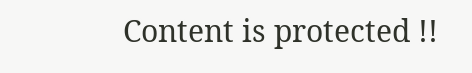Content is protected !!